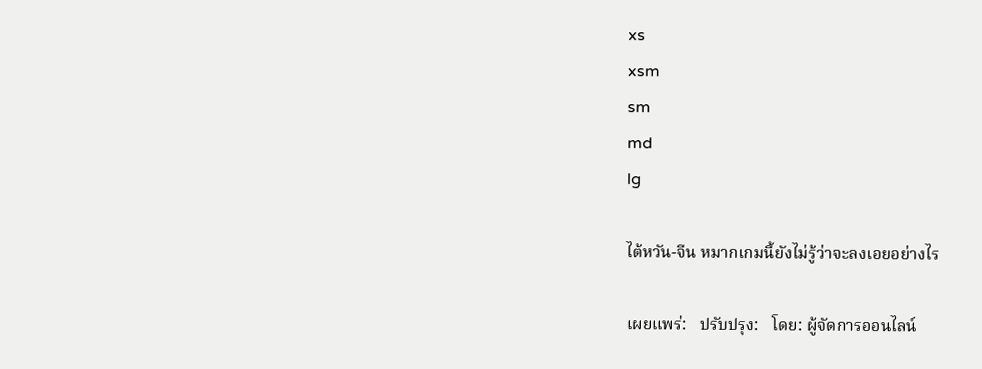xs
xsm
sm
md
lg

ไต้หวัน-จีน หมากเกมนี้ยังไม่รู้ว่าจะลงเอยอย่างไร

เผยแพร่:   ปรับปรุง:   โดย: ผู้จัดการออนไลน์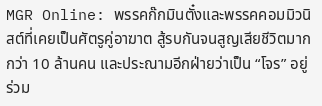MGR Online: พรรคก๊กมินตั๋งและพรรคคอมมิวนิสต์ที่เคยเป็นศัตรูคู่อาฆาต สู้รบกันจนสูญเสียชีวิตมากกว่า 10 ล้านคน และประณามอีกฝ่ายว่าเป็น “โจร” อยู่ร่วม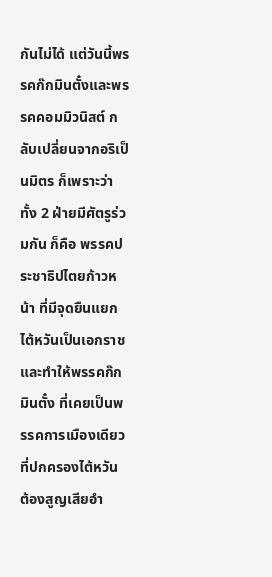กันไม่ได้ แต่วันนี้พรรคก๊กมินตั๋งและพรรคคอมมิวนิสต์ กลับเปลี่ยนจากอริเป็นมิตร ก็เพราะว่า ทั้ง 2 ฝ่ายมีศัตรูร่วมกัน ก็คือ พรรคประชาธิปไตยก้าวหน้า ที่มีจุดยืนแยกไต้หวันเป็นเอกราช และทำให้พรรคก๊กมินตั๋ง ที่เคยเป็นพรรคการเมืองเดียวที่ปกครองไต้หวัน ต้องสูญเสียอำ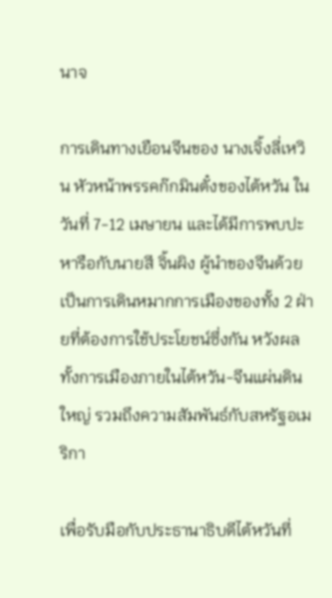นาจ

การเดินทางเยือนจีนของ นางเจิ้งลี่เหวิน หัวหน้าพรรคก๊กมินตั๋งของไต้หวัน ในวันที่ 7-12 เมษายน และได้มีการพบปะหารือกับนายสี จิ้นผิง ผู้นำของจีนด้วย เป็นการเดินหมากการเมืองของทั้ง 2 ฝ่ายที่ต้องการใช้ประโยชน์ซึ่งกัน หวังผลทั้งการเมืองภายในไต้หวัน-จีนแผ่นดินใหญ่ รวมถึงความสัมพันธ์กับสหรัฐอเมริกา

เพื่อรับมือกับประธานาธิบดีไต้หวันที่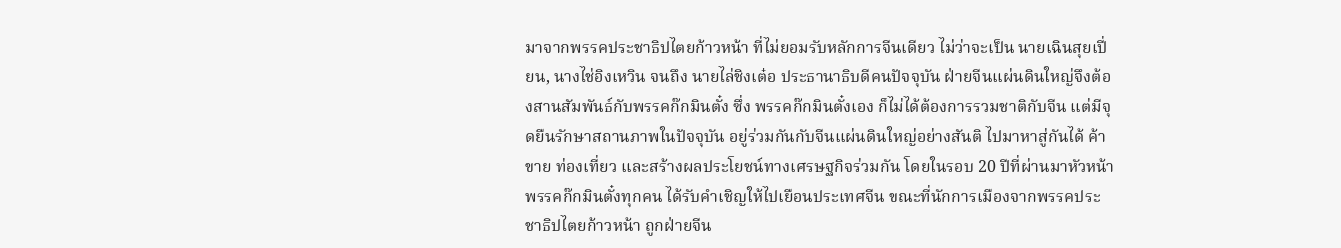มาจากพรรคประชาธิปไตยก้าวหน้า ที่ไม่ยอมรับหลักการจีนเดียว ไม่ว่าจะเป็น นายเฉินสุยเปี่ยน, นางไช่อิงเหวิน จนถึง นายไล่ชิงเต๋อ ประธานาธิบดีคนปัจจุบัน ฝ่ายจีนแผ่นดินใหญ่จึงต้องสานสัมพันธ์กับพรรคก๊กมินตั๋ง ซึ่ง พรรคก๊กมินตั๋งเอง ก็ไม่ได้ต้องการรวมชาติกับจีน แต่มีจุดยืนรักษาสถานภาพในปัจจุบัน อยู่ร่วมกันกับจีนแผ่นดินใหญ่อย่างสันติ ไปมาหาสู่กันได้ ค้าขาย ท่องเที่ยว และสร้างผลประโยชน์ทางเศรษฐกิจร่วมกัน โดยในรอบ 20 ปีที่ผ่านมาหัวหน้าพรรคก๊กมินตั๋งทุกคน ได้รับคำเชิญให้ไปเยือนประเทศจีน ขณะที่นักการเมืองจากพรรคประชาธิปไตยก้าวหน้า ถูกฝ่ายจีน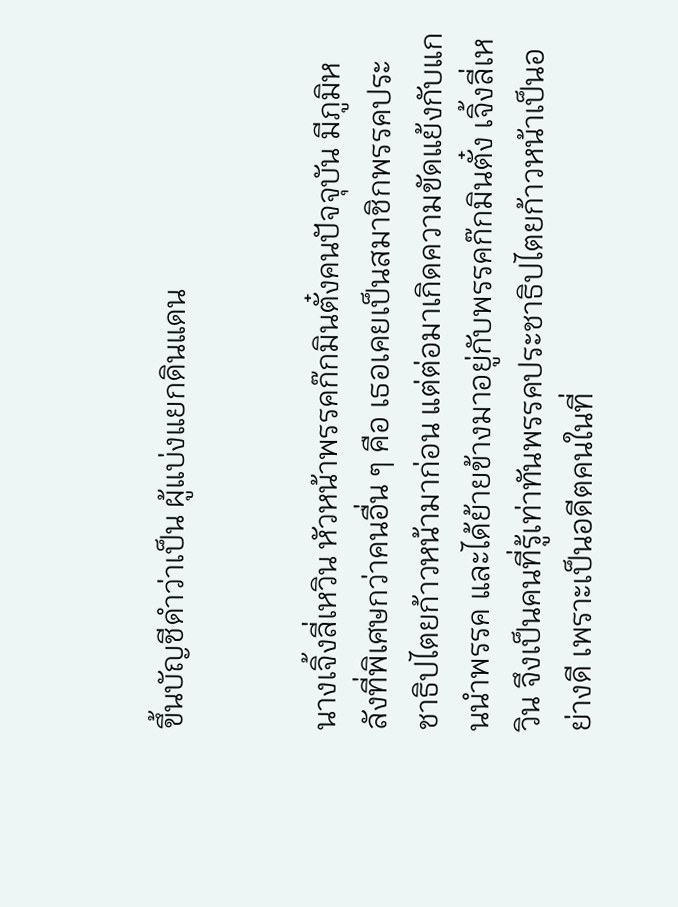ขึ้นบัญชีดำว่าเป็น ผู้แบ่งแยกดินแดน


นางเจิ้งลี่เหวิน หัวหน้าพรรคก๊กมินตั๋งคนปัจจุบัน มีภูมิหลังที่พิเศษกว่าคนอื่น ๆ คือ เธอเคยเป็นสมาชิกพรรคประชาธิปไตยก้าวหน้ามาก่อน แต่ต่อมาเกิดความขัดแย้งกับแกนนำพรรค และได้ย้ายข้างมาอยู่กับพรรคก๊กมินตั๋ง เจิ้งลี่เหวิน จึงเป็นคนที่รู้เท่าทันพรรคประชาธิปไตยก้าวหน้าเป็นอย่างดี เพราะเป็นอดีตคนในที่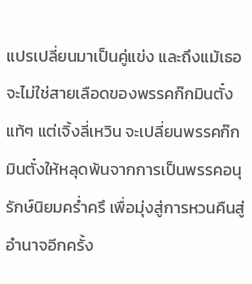แปรเปลี่ยนมาเป็นคู่แข่ง และถึงแม้เธอจะไม่ใช่สายเลือดของพรรคก๊กมินตั๋งแท้ๆ แต่เจิ้งลี่เหวิน จะเปลี่ยนพรรคก๊กมินตั๋งให้หลุดพ้นจากการเป็นพรรคอนุรักษ์นิยมคร่ำครึ เพื่อมุ่งสู่การหวนคืนสู่อำนาจอีกครั้ง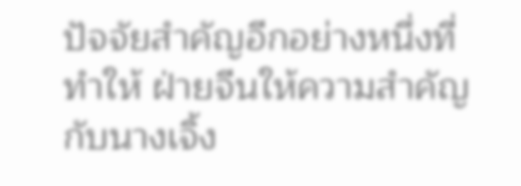ปัจจัยสำคัญอีกอย่างหนึ่งที่ทำให้ ฝ่ายจีนให้ความสำคัญกับนางเจิ้ง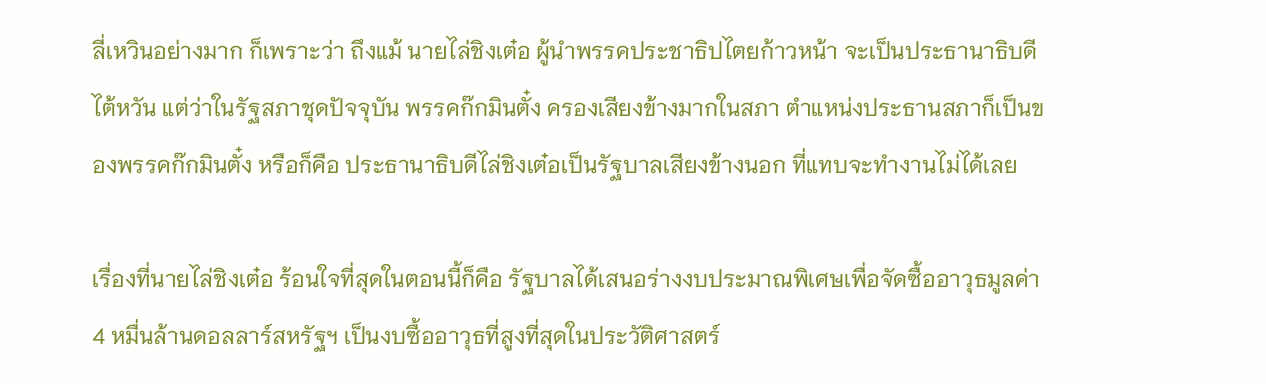ลี่เหวินอย่างมาก ก็เพราะว่า ถึงแม้ นายไล่ชิงเต๋อ ผู้นำพรรคประชาธิปไตยก้าวหน้า จะเป็นประธานาธิบดีไต้หวัน แต่ว่าในรัฐสภาชุดปัจจุบัน พรรคก๊กมินตั๋ง ครองเสียงข้างมากในสภา ตำแหน่งประธานสภาก็เป็นของพรรคก๊กมินตั๋ง หรือก็คือ ประธานาธิบดีไล่ชิงเต๋อเป็นรัฐบาลเสียงข้างนอก ที่แทบจะทำงานไม่ได้เลย

เรื่องที่นายไล่ชิงเต๋อ ร้อนใจที่สุดในตอนนี้ก็คือ รัฐบาลได้เสนอร่างงบประมาณพิเศษเพื่อจัดซื้ออาวุธมูลค่า 4 หมื่นล้านดอลลาร์สหรัฐฯ เป็นงบซื้ออาวุธที่สูงที่สุดในประวัติศาสตร์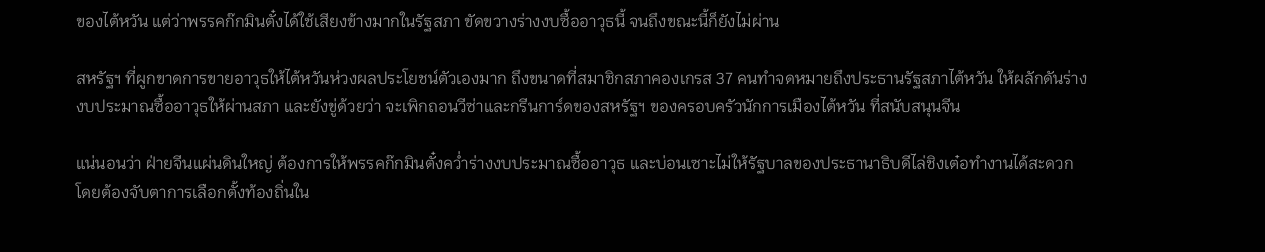ของไต้หวัน แต่ว่าพรรคก๊กมินตั๋งได้ใช้เสียงข้างมากในรัฐสภา ขัดขวางร่างงบซื้ออาวุธนี้ จนถึงขณะนี้ก็ยังไม่ผ่าน

สหรัฐฯ ที่ผูกขาดการขายอาวุธให้ไต้หวันห่วงผลประโยชน์ตัวเองมาก ถึงขนาดที่สมาชิกสภาคองเกรส 37 คนทำจดหมายถึงประธานรัฐสภาไต้หวัน ให้ผลักดันร่างงบประมาณซื้ออาวุธให้ผ่านสภา และยังขู่ด้วยว่า จะเพิกถอนวีซ่าและกรีนการ์ดของสหรัฐฯ ของครอบครัวนักการเมืองไต้หวัน ที่สนับสนุนจีน

แน่นอนว่า ฝ่ายจีนแผ่นดินใหญ่ ต้องการให้พรรคก๊กมินตั๋งคว่ำร่างงบประมาณซื้ออาวุธ และบ่อนเซาะไม่ให้รัฐบาลของประธานาธิบดีไล่ชิงเต๋อทำงานได้สะดวก โดยต้องจับตาการเลือกตั้งท้องถิ่นใน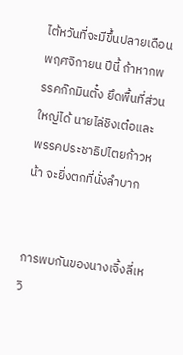ไต้หวันที่จะมีขึ้นปลายเดือนพฤศจิกายน ปีนี้ ถ้าหากพรรคก๊กมินตั๋ง ยึดพื้นที่ส่วนใหญ่ได้ นายไล่ชิงเต๋อและพรรคประชาธิปไตยก้าวหน้า จะยิ่งตกที่นั่งลำบาก


การพบกันของนางเจิ้งลี่เหวิ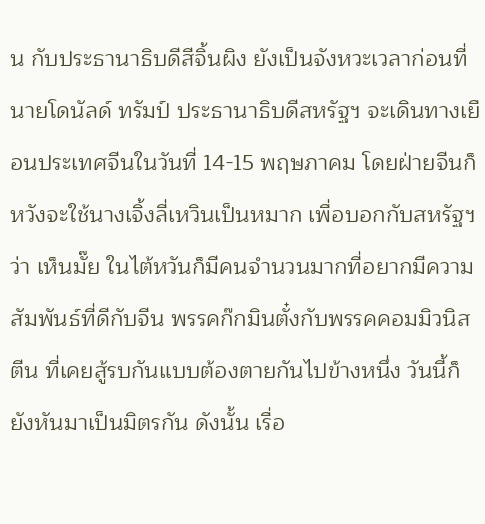น กับประธานาธิบดีสีจิ้นผิง ยังเป็นจังหวะเวลาก่อนที่นายโดนัลด์ ทรัมป์ ประธานาธิบดีสหรัฐฯ จะเดินทางเยือนประเทศจีนในวันที่ 14-15 พฤษภาคม โดยฝ่ายจีนก็หวังจะใช้นางเจิ้งลี่เหวินเป็นหมาก เพื่อบอกกับสหรัฐฯว่า เห็นมั๊ย ในไต้หวันก็มีคนจำนวนมากที่อยากมีความสัมพันธ์ที่ดีกับจีน พรรคก๊กมินตั๋งกับพรรคคอมมิวนิสตีน ที่เคยสู้รบกันแบบต้องตายกันไปข้างหนึ่ง วันนี้ก็ยังหันมาเป็นมิตรกัน ดังนั้น เรื่อ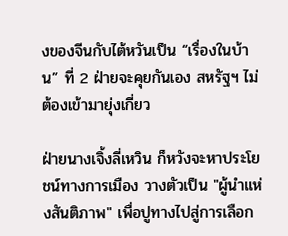งของจีนกับไต้หวันเป็น “เรื่องในบ้าน” ที่ 2 ฝ่ายจะคุยกันเอง สหรัฐฯ ไม่ต้องเข้ามายุ่งเกี่ยว

ฝ่ายนางเจิ้งลี่เหวิน ก็หวังจะหาประโยชน์ทางการเมือง วางตัวเป็น "ผู้นำแห่งสันติภาพ" เพื่อปูทางไปสู่การเลือก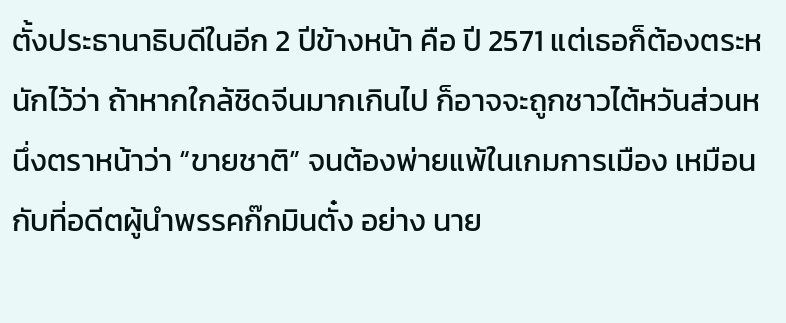ตั้งประธานาธิบดีในอีก 2 ปีข้างหน้า คือ ปี 2571 แต่เธอก็ต้องตระหนักไว้ว่า ถ้าหากใกล้ชิดจีนมากเกินไป ก็อาจจะถูกชาวไต้หวันส่วนหนึ่งตราหน้าว่า “ขายชาติ” จนต้องพ่ายแพ้ในเกมการเมือง เหมือนกับที่อดีตผู้นำพรรคก๊กมินตั๋ง อย่าง นาย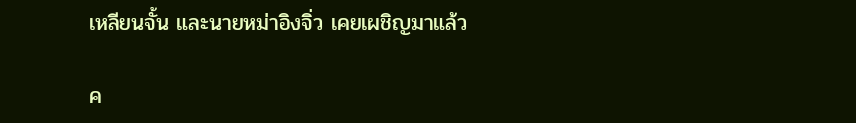เหลียนจั้น และนายหม่าอิงจิ่ว เคยเผชิญมาแล้ว

ค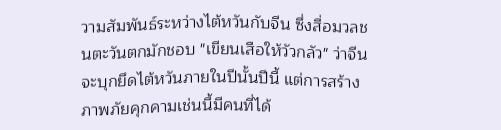วามสัมพันธ์ระหว่างไต้หวันกับจีน ซึ่งสื่อมวลชนตะวันตกมักชอบ "เขียนเสือให้วัวกลัว" ว่าจีนจะบุกยึดไต้หวันภายในปีนั้นปีนี้ แต่การสร้างภาพภัยคุกคามเช่นนี้มีคนที่ได้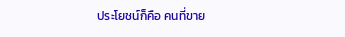ประโยชน์ก็คือ คนที่ขาย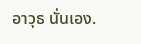อาวุธ นั่นเอง.